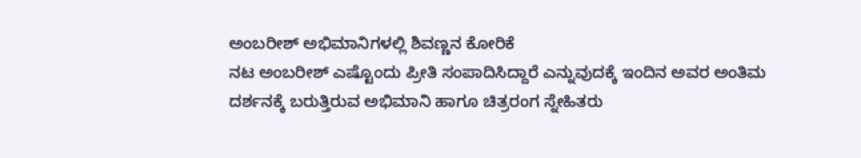ಅಂಬರೀಶ್ ಅಭಿಮಾನಿಗಳಲ್ಲಿ ಶಿವಣ್ಣನ ಕೋರಿಕೆ
ನಟ ಅಂಬರೀಶ್ ಎಷ್ಟೊಂದು ಪ್ರೀತಿ ಸಂಪಾದಿಸಿದ್ದಾರೆ ಎನ್ನುವುದಕ್ಕೆ ಇಂದಿನ ಅವರ ಅಂತಿಮ ದರ್ಶನಕ್ಕೆ ಬರುತ್ತಿರುವ ಅಭಿಮಾನಿ ಹಾಗೂ ಚಿತ್ರರಂಗ ಸ್ನೇಹಿತರು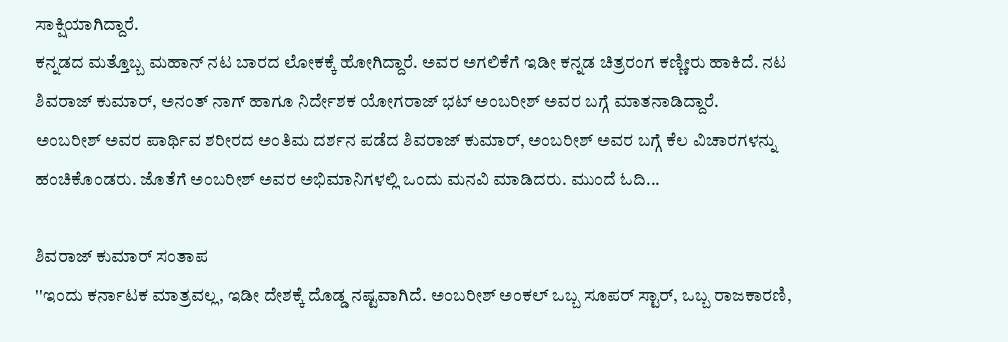ಸಾಕ್ಷಿಯಾಗಿದ್ದಾರೆ.
ಕನ್ನಡದ ಮತ್ತೊಬ್ಬ ಮಹಾನ್ ನಟ ಬಾರದ ಲೋಕಕ್ಕೆ ಹೋಗಿದ್ದಾರೆ. ಅವರ ಅಗಲಿಕೆಗೆ ಇಡೀ ಕನ್ನಡ ಚಿತ್ರರಂಗ ಕಣ್ಣೀರು ಹಾಕಿದೆ. ನಟ ಶಿವರಾಜ್ ಕುಮಾರ್, ಅನಂತ್ ನಾಗ್ ಹಾಗೂ ನಿರ್ದೇಶಕ ಯೋಗರಾಜ್ ಭಟ್ ಅಂಬರೀಶ್ ಅವರ ಬಗ್ಗೆ ಮಾತನಾಡಿದ್ದಾರೆ.
ಅಂಬರೀಶ್ ಅವರ ಪಾರ್ಥಿವ ಶರೀರದ ಅಂತಿಮ ದರ್ಶನ ಪಡೆದ ಶಿವರಾಜ್ ಕುಮಾರ್, ಅಂಬರೀಶ್ ಅವರ ಬಗ್ಗೆ ಕೆಲ ವಿಚಾರಗಳನ್ನು ಹಂಚಿಕೊಂಡರು. ಜೊತೆಗೆ ಅಂಬರೀಶ್ ಅವರ ಅಭಿಮಾನಿಗಳಲ್ಲಿ ಒಂದು ಮನವಿ ಮಾಡಿದರು. ಮುಂದೆ ಓದಿ...

ಶಿವರಾಜ್ ಕುಮಾರ್ ಸಂತಾಪ
''ಇಂದು ಕರ್ನಾಟಕ ಮಾತ್ರವಲ್ಲ, ಇಡೀ ದೇಶಕ್ಕೆ ದೊಡ್ಡ ನಷ್ಟವಾಗಿದೆ. ಅಂಬರೀಶ್ ಅಂಕಲ್ ಒಬ್ಬ ಸೂಪರ್ ಸ್ಟಾರ್, ಒಬ್ಬ ರಾಜಕಾರಣಿ,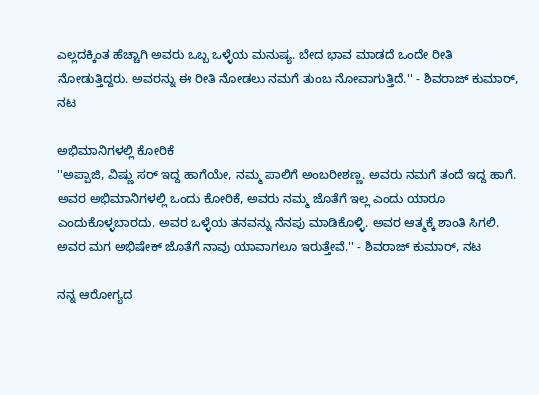ಎಲ್ಲದಕ್ಕಿಂತ ಹೆಚ್ಚಾಗಿ ಅವರು ಒಬ್ಬ ಒಳ್ಳೆಯ ಮನುಷ್ಯ. ಬೇದ ಭಾವ ಮಾಡದೆ ಒಂದೇ ರೀತಿ ನೋಡುತ್ತಿದ್ದರು. ಅವರನ್ನು ಈ ರೀತಿ ನೋಡಲು ನಮಗೆ ತುಂಬ ನೋವಾಗುತ್ತಿದೆ.'' - ಶಿವರಾಜ್ ಕುಮಾರ್, ನಟ

ಅಭಿಮಾನಿಗಳಲ್ಲಿ ಕೋರಿಕೆ
''ಅಪ್ಪಾಜಿ, ವಿಷ್ಣು ಸರ್ ಇದ್ದ ಹಾಗೆಯೇ, ನಮ್ಮ ಪಾಲಿಗೆ ಅಂಬರೀಶಣ್ಣ. ಅವರು ನಮಗೆ ತಂದೆ ಇದ್ದ ಹಾಗೆ. ಅವರ ಅಭಿಮಾನಿಗಳಲ್ಲಿ ಒಂದು ಕೋರಿಕೆ, ಅವರು ನಮ್ಮ ಜೊತೆಗೆ ಇಲ್ಲ ಎಂದು ಯಾರೂ ಎಂದುಕೊಳ್ಳಬಾರದು. ಅವರ ಒಳ್ಳೆಯ ತನವನ್ನು ನೆನಪು ಮಾಡಿಕೊಳ್ಳಿ. ಅವರ ಆತ್ಮಕ್ಕೆ ಶಾಂತಿ ಸಿಗಲಿ. ಅವರ ಮಗ ಅಭಿಷೇಕ್ ಜೊತೆಗೆ ನಾವು ಯಾವಾಗಲೂ ಇರುತ್ತೇವೆ.'' - ಶಿವರಾಜ್ ಕುಮಾರ್, ನಟ

ನನ್ನ ಆರೋಗ್ಯದ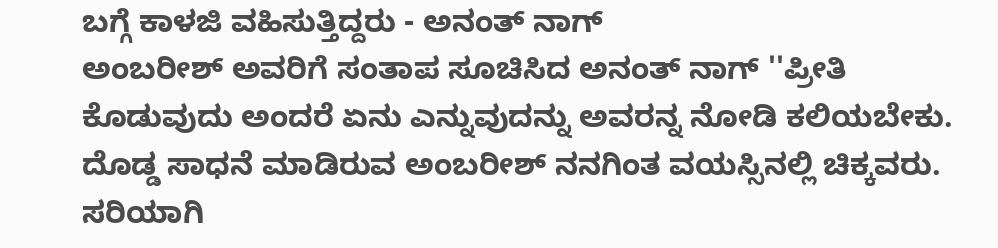ಬಗ್ಗೆ ಕಾಳಜಿ ವಹಿಸುತ್ತಿದ್ದರು - ಅನಂತ್ ನಾಗ್
ಅಂಬರೀಶ್ ಅವರಿಗೆ ಸಂತಾಪ ಸೂಚಿಸಿದ ಅನಂತ್ ನಾಗ್ ''ಪ್ರೀತಿ ಕೊಡುವುದು ಅಂದರೆ ಏನು ಎನ್ನುವುದನ್ನು ಅವರನ್ನ ನೋಡಿ ಕಲಿಯಬೇಕು. ದೊಡ್ಡ ಸಾಧನೆ ಮಾಡಿರುವ ಅಂಬರೀಶ್ ನನಗಿಂತ ವಯಸ್ಸಿನಲ್ಲಿ ಚಿಕ್ಕವರು. ಸರಿಯಾಗಿ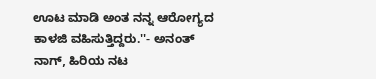ಊಟ ಮಾಡಿ ಅಂತ ನನ್ನ ಆರೋಗ್ಯದ ಕಾಳಜಿ ವಹಿಸುತ್ತಿದ್ದರು.''- ಅನಂತ್ ನಾಗ್, ಹಿರಿಯ ನಟ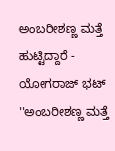ಅಂಬರೀಶಣ್ಣ ಮತ್ತೆ ಹುಟ್ಟಿದ್ದಾರೆ - ಯೋಗರಾಜ್ ಭಟ್
''ಅಂಬರೀಶಣ್ಣ ಮತ್ತೆ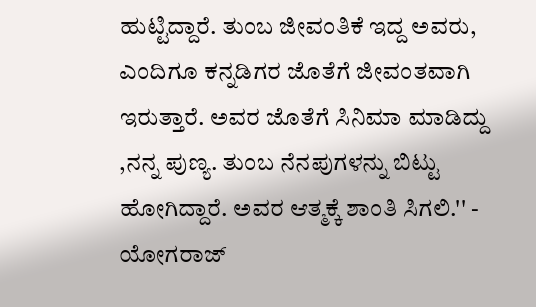ಹುಟ್ಟಿದ್ದಾರೆ. ತುಂಬ ಜೀವಂತಿಕೆ ಇದ್ದ ಅವರು, ಎಂದಿಗೂ ಕನ್ನಡಿಗರ ಜೊತೆಗೆ ಜೀವಂತವಾಗಿ ಇರುತ್ತಾರೆ. ಅವರ ಜೊತೆಗೆ ಸಿನಿಮಾ ಮಾಡಿದ್ದು ,ನನ್ನ ಪುಣ್ಯ. ತುಂಬ ನೆನಪುಗಳನ್ನು ಬಿಟ್ಟು ಹೋಗಿದ್ದಾರೆ. ಅವರ ಆತ್ಮಕ್ಕೆ ಶಾಂತಿ ಸಿಗಲಿ.'' - ಯೋಗರಾಜ್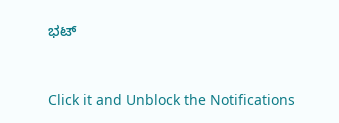ಭಟ್


Click it and Unblock the Notifications